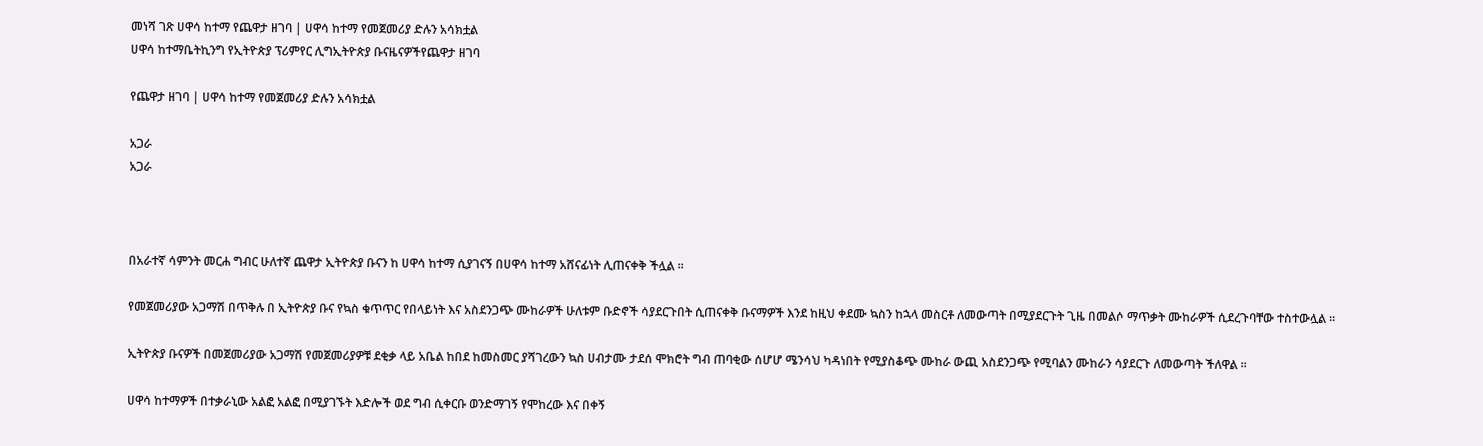መነሻ ገጽ ሀዋሳ ከተማ የጨዋታ ዘገባ | ሀዋሳ ከተማ የመጀመሪያ ድሉን አሳክቷል
ሀዋሳ ከተማቤትኪንግ የኢትዮጵያ ፕሪምየር ሊግኢትዮጵያ ቡናዜናዎችየጨዋታ ዘገባ

የጨዋታ ዘገባ | ሀዋሳ ከተማ የመጀመሪያ ድሉን አሳክቷል

አጋራ
አጋራ



በአራተኛ ሳምንት መርሐ ግብር ሁለተኛ ጨዋታ ኢትዮጵያ ቡናን ከ ሀዋሳ ከተማ ሲያገናኝ በሀዋሳ ከተማ አሸናፊነት ሊጠናቀቅ ችሏል ።

የመጀመሪያው አጋማሽ በጥቅሉ በ ኢትዮጵያ ቡና የኳስ ቁጥጥር የበላይነት እና አስደንጋጭ ሙከራዎች ሁለቱም ቡድኖች ሳያደርጉበት ሲጠናቀቅ ቡናማዎች እንደ ከዚህ ቀደሙ ኳስን ከኋላ መስርቶ ለመውጣት በሚያደርጉት ጊዜ በመልሶ ማጥቃት ሙከራዎች ሲደረጉባቸው ተስተውሏል ።

ኢትዮጵያ ቡናዎች በመጀመሪያው አጋማሽ የመጀመሪያዎቹ ደቂቃ ላይ አቤል ከበደ ከመስመር ያሻገረውን ኳስ ሀብታሙ ታደሰ ሞክሮት ግብ ጠባቂው ሰሆሆ ሜንሳህ ካዳነበት የሚያስቆጭ ሙከራ ውጪ አስደንጋጭ የሚባልን ሙከራን ሳያደርጉ ለመውጣት ችለዋል ።

ሀዋሳ ከተማዎች በተቃራኒው አልፎ አልፎ በሚያገኙት እድሎች ወደ ግብ ሲቀርቡ ወንድማገኝ የሞከረው እና በቀኝ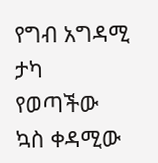የግብ አግዳሚ ታካ የወጣችው ኳስ ቀዳሚው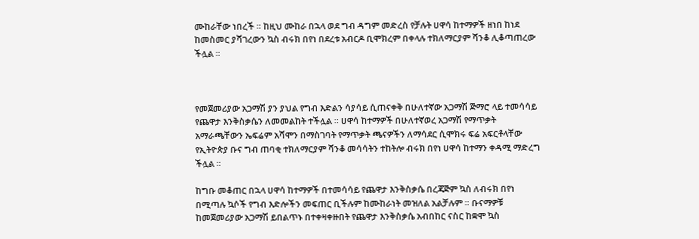ሙከራቸው ነበረች ። ከዚህ ሙከራ በኋላ ወደ ግብ ዳግም መድረስ የቻሉት ሀዋሳ ከተማዎች ዘነበ ከነደ ከመስመር ያሻገረውን ኳስ ብሩክ በየነ በደረቱ አብርዶ ቢሞክረም በቀላሉ ተክለማርያም ሻንቆ ሊቆጣጠረው ችሏል ።



የመጀመሪያው አጋማሽ ያን ያህል የግብ እድልን ሳያሳይ ሲጠናቀቅ በሁለተኛው አጋማሽ ጅማሮ ላይ ተመሳሳይ የጨዋታ እንቅስቃሴን ለመመልከት ተችሏል ። ሀዋሳ ከተማዎች በሁለተኛወረ አጋማሽ የማጥቃት አማራጫቸውን ኤፍሬም አሻሞን በማስገባት የማጥቃት ጫናዎችን ለማሳደር ሲሞክሩ ፍሬ አፍርቶላቸው የኢትዮጵያ ቡና ግብ ጠባቂ ተክለማርያም ሻንቆ መሳሳትን ተከትሎ ብሩክ በየነ ሀዋሳ ከተማን ቀዳሚ ማድረግ ችሏል ።

ከግቡ መቆጠር በኋላ ሀዋሳ ከተማዎች በተመሳሳይ የጨዋታ እንቅስቃሴ በረጃጅም ኳስ ለብሩክ በየነ በሚጣሉ ኳሶች የግብ እድሎችን መፍጠር ቢችሉም ከሙከራነት መዝለል አልቻሉም ። ቡናማዎቹ ከመጀመሪያው አጋማሽ ይበልጥኑ በተቀዛቀዙበት የጨዋታ እንቅስቃሴ አብበከር ናስር ከቋሞ ኳስ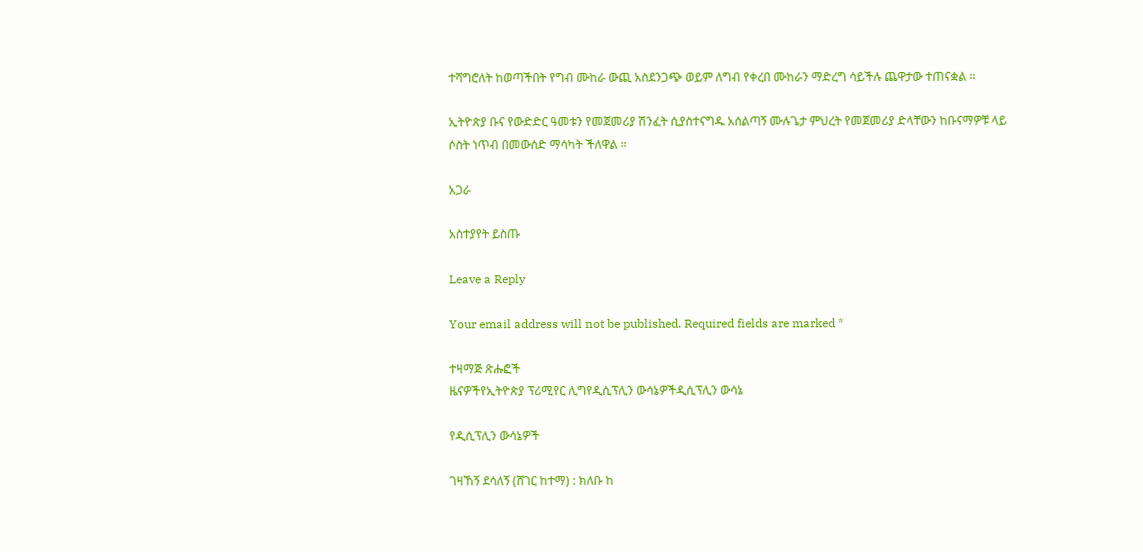ተሻግሮለት ከወጣችበት የግብ ሙከራ ውጪ አስደንጋጭ ወይም ለግብ የቀረበ ሙከራን ማድረግ ሳይችሉ ጨዋታው ተጠናቋል ።

ኢትዮጵያ ቡና የውድድር ዓመቱን የመጀመሪያ ሽንፈት ሲያስተናግዱ አሰልጣኝ ሙሉጌታ ምህረት የመጀመሪያ ድላቸውን ከቡናማዎቹ ላይ ሶስት ነጥብ በመውሰድ ማሳካት ችለዋል ።

አጋራ

አስተያየት ይስጡ

Leave a Reply

Your email address will not be published. Required fields are marked *

ተዛማጅ ጽሑፎች
ዜናዎችየኢትዮጵያ ፕሪሚየር ሊግየዲሲፕሊን ውሳኔዎችዲሲፕሊን ውሳኔ

የዲሲፕሊን ውሳኔዎች

ገዛኸኝ ደሳለኝ (ሸገር ከተማ) : ክለቡ ከ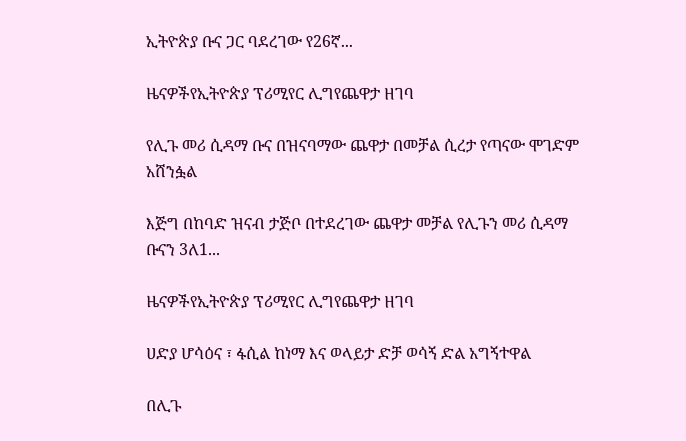ኢትዮጵያ ቡና ጋር ባደረገው የ26ኛ...

ዜናዎችየኢትዮጵያ ፕሪሚየር ሊግየጨዋታ ዘገባ

የሊጉ መሪ ሲዳማ ቡና በዝናባማው ጨዋታ በመቻል ሲረታ የጣናው ሞገድም አሸንፏል

እጅግ በከባድ ዝናብ ታጅቦ በተደረገው ጨዋታ መቻል የሊጉን መሪ ሲዳማ ቡናን 3ለ1...

ዜናዎችየኢትዮጵያ ፕሪሚየር ሊግየጨዋታ ዘገባ

ሀድያ ሆሳዕና ፣ ፋሲል ከነማ እና ወላይታ ድቻ ወሳኝ ድል አግኝተዋል

በሊጉ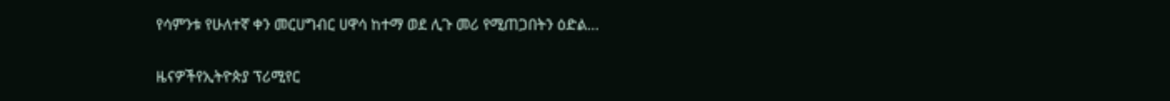የሳምንቱ የሁለተኛ ቀን መርሀግብር ሀዋሳ ከተማ ወደ ሊጉ መሪ የሚጠጋበትን ዕድል...

ዜናዎችየኢትዮጵያ ፕሪሚየር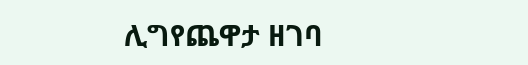ሊግየጨዋታ ዘገባ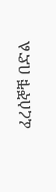ፈረሰኞቹ በድል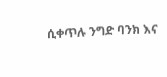ሲቀጥሉ ንግድ ባንክ እና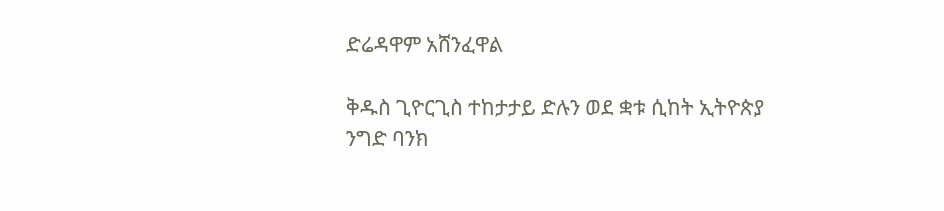ድሬዳዋም አሸንፈዋል

ቅዱስ ጊዮርጊስ ተከታታይ ድሉን ወደ ቋቱ ሲከት ኢትዮጵያ ንግድ ባንክ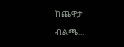ከጨዋታ ብልጫ...